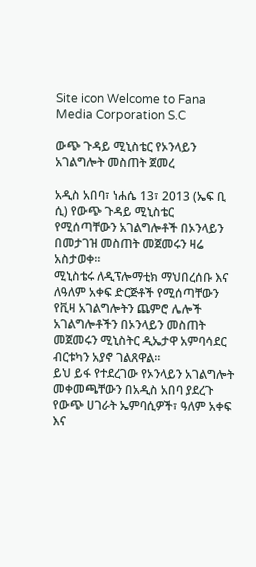Site icon Welcome to Fana Media Corporation S.C

ውጭ ጉዳይ ሚኒስቴር የኦንላይን አገልግሎት መስጠት ጀመረ

አዲስ አበባ፣ ነሐሴ 13፣ 2013 (ኤፍ ቢ ሲ) የውጭ ጉዳይ ሚኒስቴር የሚሰጣቸውን አገልግሎቶች በኦንላይን በመታገዝ መስጠት መጀመሩን ዛሬ አስታወቀ፡፡
ሚኒስቴሩ ለዲፕሎማቲክ ማህበረሰቡ እና ለዓለም አቀፍ ድርጅቶች የሚሰጣቸውን የቪዛ አገልግሎትን ጨምሮ ሌሎች አገልግሎቶችን በኦንላይን መስጠት መጀመሩን ሚኒስትር ዲኤታዋ አምባሳደር ብርቱካን አያኖ ገልጸዋል።
ይህ ይፋ የተደረገው የኦንላይን አገልግሎት መቀመጫቸውን በአዲስ አበባ ያደረጉ የውጭ ሀገራት ኤምባሲዎች፣ ዓለም አቀፍ እና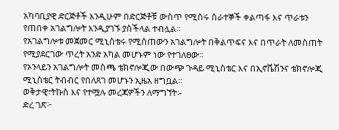አካባቢያዊ ድርጅቶች እንዲሁም በድርጅቶቹ ውስጥ የሚሰሩ ሰራተኞች ቀልጣፋ እና ጥራቱን የጠበቀ አገልግሎት እንዲያገኙ ያስችላል ተብሏል፡፡
የአገልግሎቱ መጀመር ሚኒስቴሩ የሚሰጠውን አገልግሎት በቅልጥፍና እና በጥራት ለመስጠት የሚያደርገው ጥረት አንድ አካል መሆኑም ነው የተገለፀው፡፡
የኦንላይን አገልግሎት መስጫ ቴክኖሎጂው በውጭ ጉዳይ ሚኒስቴር እና በኢኖቬሽንና ቴክኖሎጂ ሚኒስቴር ትብብር የበለጸገ መሆኑን ኢዜአ ዘግቧል፡፡
ወቅታዊ፣ትኩስ እና የተሟሉ መረጃዎችን ለማግኘት፡-
ድረ ገጽ፦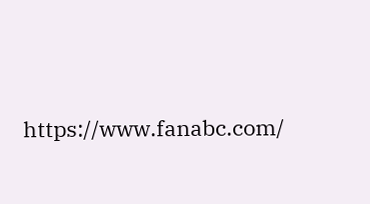https://www.fanabc.com/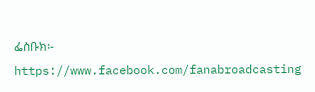ፌስቡክ፡- https://www.facebook.com/fanabroadcasting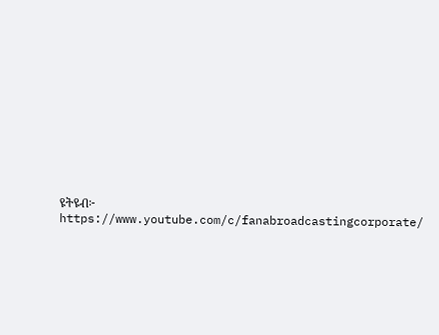ዩትዩብ፦ https://www.youtube.com/c/fanabroadcastingcorporate/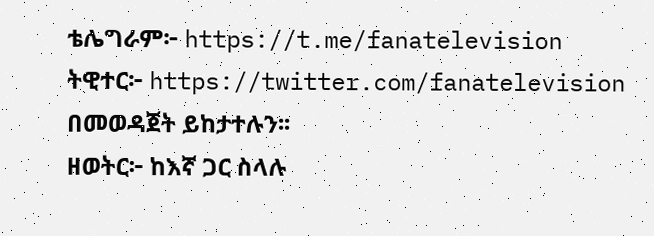ቴሌግራም፦ https://t.me/fanatelevision
ትዊተር፦ https://twitter.com/fanatelevision በመወዳጀት ይከታተሉን፡፡
ዘወትር፦ ከእኛ ጋር ስላሉ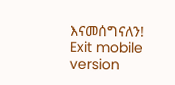እናመሰግናለን!
Exit mobile version